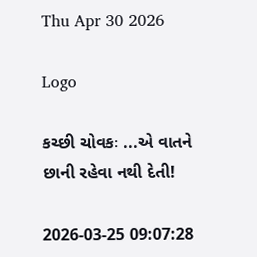Thu Apr 30 2026

Logo

કચ્છી ચોવકઃ ...એ વાતને છાની રહેવા નથી દેતી!

2026-03-25 09:07:28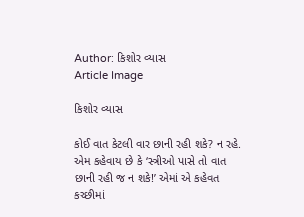Author: કિશોર વ્યાસ
Article Image

કિશોર વ્યાસ

કોઈ વાત કેટલી વાર છાની રહી શકે? ન રહે. એમ કહેવાય છે કે ‘સ્ત્રીઓ પાસે તો વાત છાની રહી જ ન શકે!’ એમાં એ કહેવત કચ્છીમાં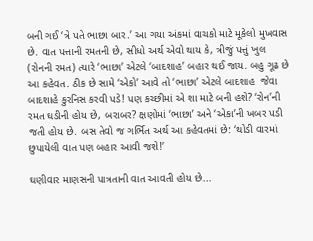બની ગઈ ‘ત્રે પતે ભાછા બાર.’ આ ગયા અંકમાં વાચકો માટે મૂકેલો મુખવાસ છે. વાત પત્તાની રમતની છે, સીધો અર્થ એવો થાય કે, ત્રીજું પત્તું ખુલ (રોનની રમત) ત્યારે ‘ભાછા’ એટલે ‘બાદશાહ’ બહાર થઈ જાય. બહુ ગૂઢ છે આ કહેવત. ઠીક છે સામે ‘એકો’ આવે તો ‘ભાછા’ એટલે બાદશાહ  જેવા બાદશાહે કુરનિસ કરવી પડે! પણ કચ્છીમાં એ શા માટે બની હશે? ‘રોન’ની રમત ઘડીની હોય છે, બરાબર? ક્ષણોમાં ‘ભાછા’ અને ‘એકા’ની ખબર પડી જતી હોય છે. બસ તેવો જ ગર્ભિત અર્થ આ કહેવતમાં છે: ‘થોડી વારમાં છુપાયેલી વાત પણ બહાર આવી જશે!’

ઘણીવાર માણસની પાત્રતાની વાત આવતી હોય છે...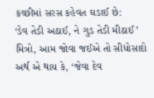કચ્છીમાં સરસ કહેવત ઘડાઈ છે:
‘ડેવ તેડી અઠાઈ, ને ગુડ તેડી મીઠાઈ’
મિત્રો, આમ જોવા જઈએ તો સીધોસાદો અર્થ એ થાય કે, ‘જેવા દેવ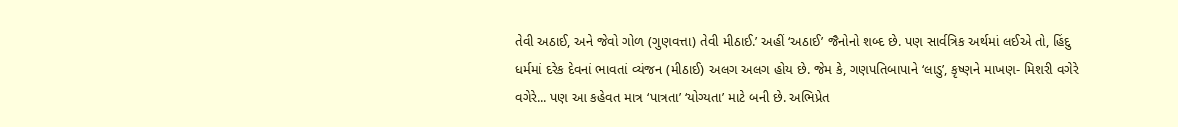તેવી અઠાઈ, અને જેવો ગોળ (ગુણવત્તા) તેવી મીઠાઈ.’ અહીં ‘અઠાઈ’ જૈનોનો શબ્દ છે. પણ સાર્વત્રિક અર્થમાં લઈએ તો, હિંદુ ધર્મમાં દરેક દેવનાં ભાવતાં વ્યંજન (મીઠાઈ) અલગ અલગ હોય છે. જેમ કે, ગણપતિબાપાને ‘લાડુ’, કૃષ્ણને માખણ- મિશરી વગેરે વગેરે... પણ આ કહેવત માત્ર ‘પાત્રતા’ ‘યોગ્યતા’ માટે બની છે. અભિપ્રેત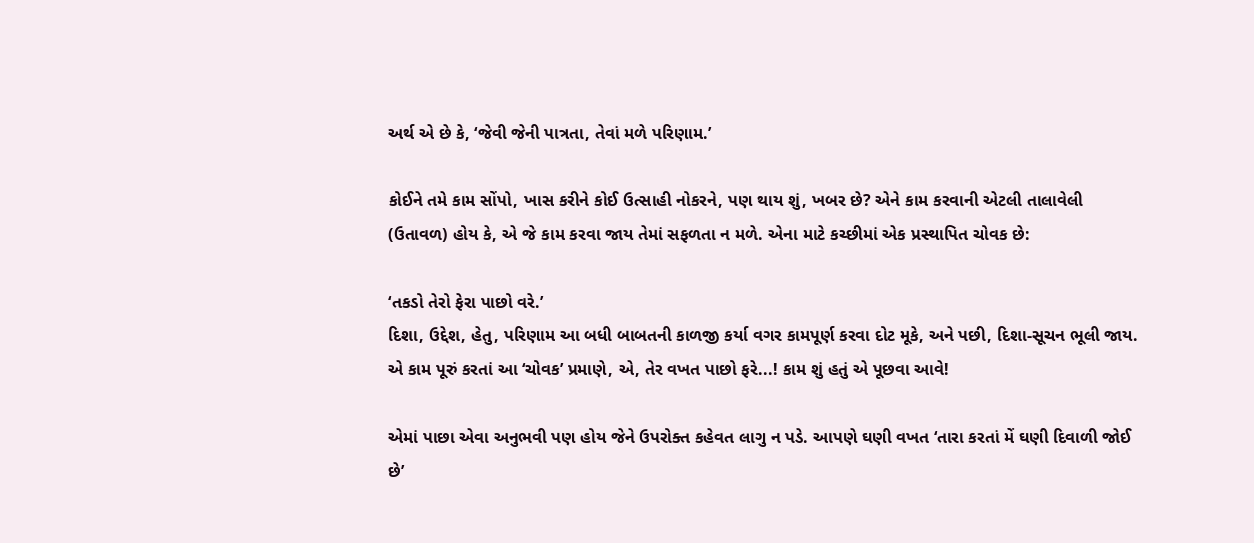અર્થ એ છે કે, ‘જેવી જેની પાત્રતા, તેવાં મળે પરિણામ.’

કોઈને તમે કામ સોંપો, ખાસ કરીને કોઈ ઉત્સાહી નોકરને, પણ થાય શું, ખબર છે? એને કામ કરવાની એટલી તાલાવેલી (ઉતાવળ) હોય કે, એ જે કામ કરવા જાય તેમાં સફળતા ન મળે. એના માટે કચ્છીમાં એક પ્રસ્થાપિત ચોવક છે:

‘તકડો તેરો ફેરા પાછો વરે.’
દિશા, ઉદ્દેશ, હેતુ, પરિણામ આ બધી બાબતની કાળજી કર્યા વગર કામપૂર્ણ કરવા દોટ મૂકે, અને પછી, દિશા-સૂચન ભૂલી જાય. એ કામ પૂરું કરતાં આ ‘ચોવક’ પ્રમાણે, એ, તેર વખત પાછો ફરે...! કામ શું હતું એ પૂછવા આવે!

એમાં પાછા એવા અનુભવી પણ હોય જેને ઉપરોક્ત કહેવત લાગુ ન પડે. આપણે ઘણી વખત ‘તારા કરતાં મેં ઘણી દિવાળી જોઈ છે’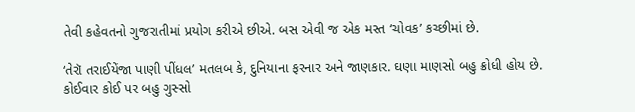તેવી કહેવતનો ગુજરાતીમાં પ્રયોગ કરીએ છીએ. બસ એવી જ એક મસ્ત ‘ચોવક’ કચ્છીમાં છે.

‘તેરૉ તરાઈયેંજા પાણી પીંધલ’ મતલબ કે, દુનિયાના ફરનાર અને જાણકાર. ઘણા માણસો બહુ ક્રોધી હોય છે. કોઈવાર કોઈ પર બહુ ગુસ્સો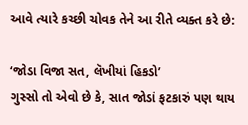આવે ત્યારે કચ્છી ચોવક તેને આ રીતે વ્યક્ત કરે છે:

‘જોડા વિજા સત, લૅખીયાં હિકડો’
ગુસ્સો તો એવો છે કે, સાત જોડાં ફટકારું પણ થાય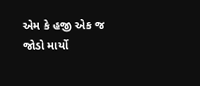એમ કે હજી એક જ જોડો માર્યો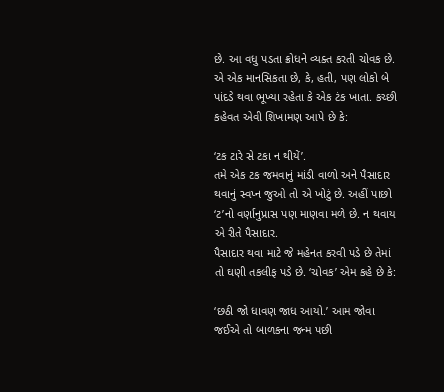છે. આ વધુ પડતા ક્રોધને વ્યક્ત કરતી ચોવક છે.
એ એક માનસિકતા છે, કે, હતી, પણ લોકો બે પાંદડે થવા ભૂખ્યા રહેતા કે એક ટંક ખાતા. કચ્છી કહેવત એવી શિખામણ આપે છે કે:

‘ટક ટારે સે ટકા ન થીયેં’.
તમે એક ટક જમવાનું માંડી વાળો અને પૈસાદાર થવાનું સ્વપ્ન જુઓ તો એ ખોટું છે. અહીં પાછો ‘ટ’નો વર્ણાનુપ્રાસ પણ માણવા મળે છે. ન થવાય એ રીતે પૈસાદાર.
પૈસાદાર થવા માટે જે મહેનત કરવી પડે છે તેમાં તો ઘણી તકલીફ પડે છે. ‘ચોવક’ એમ કહે છે કે:

‘છઠી જો ધાવણ જાધ આયો.’ આમ જોવા જઈએ તો બાળકના જન્મ પછી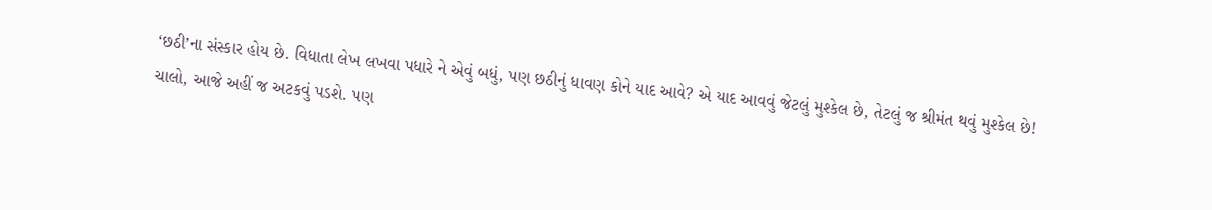‘છઠી’ના સંસ્કાર હોય છે. વિધાતા લેખ લખવા પધારે ને એવું બધું, પણ છઠીનું ધાવણ કોને યાદ આવે? એ યાદ આવવું જેટલું મુશ્કેલ છે, તેટલું જ શ્રીમંત થવું મુશ્કેલ છે!
ચાલો, આજે અહીં જ અટકવું પડશે. પણ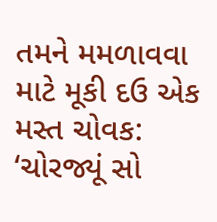તમને મમળાવવા માટે મૂકી દઉ એક મસ્ત ચોવક:
‘ચોરજ્યૂં સો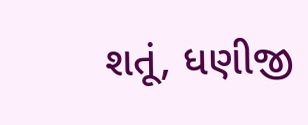શતૂં, ધણીજી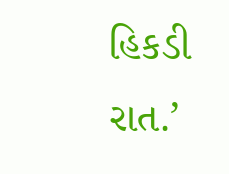હિકડી રાત.’